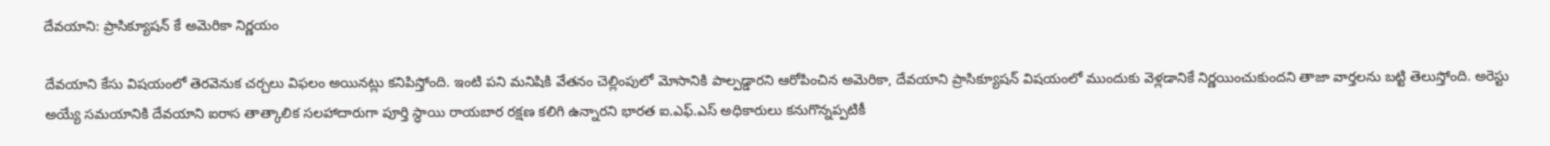దేవయాని: ప్రాసిక్యూషన్ కే అమెరికా నిర్ణయం

దేవయాని కేసు విషయంలో తెరవెనుక చర్చలు విఫలం అయినట్లు కనిపిస్తోంది. ఇంటి పని మనిషికి వేతనం చెల్లింపులో మోసానికి పాల్పడ్డారని ఆరోపించిన అమెరికా, దేవయాని ప్రాసిక్యూషన్ విషయంలో ముందుకు వెళ్లడానికే నిర్ణయించుకుందని తాజా వార్తలను బట్టి తెలుస్తోంది. అరెస్టు అయ్యే సమయానికి దేవయాని ఐరాస తాత్కాలిక సలహాదారుగా పూర్తి స్ధాయి రాయబార రక్షణ కలిగి ఉన్నారని భారత ఐ.ఎఫ్.ఎస్ అధికారులు కనుగొన్నప్పటికీ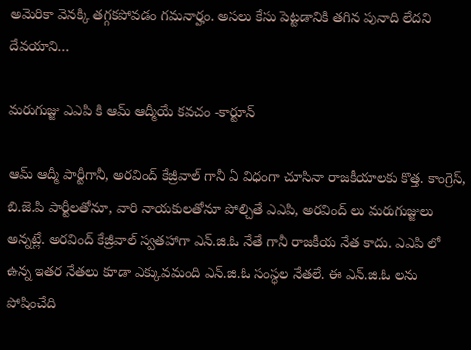అమెరికా వెనక్కి తగ్గకపోవడం గమనార్హం. అసలు కేసు పెట్టడానికి తగిన పునాది లేదని దేవయాని…

మరుగుజ్జు ఎఎపి కి ఆమ్ ఆద్మీయే కవచం -కార్టూన్

ఆమ్ ఆద్మీ పార్టీగానీ, అరవింద్ కేజ్రీవాల్ గానీ ఏ విధంగా చూసినా రాజకీయాలకు కొత్త. కాంగ్రెస్, బి.జె.పి పార్టీలతోనూ, వారి నాయకులతోనూ పోల్చితే ఎఎపి, అరవింద్ లు మరుగుజ్జులు అన్నట్లే. అరవింద్ కేజ్రీవాల్ స్వతహాగా ఎన్.జి.ఓ నేతే గానీ రాజకీయ నేత కాదు. ఎఎపి లో ఉన్న ఇతర నేతలు కూడా ఎక్కువమంది ఎన్.జి.ఓ సంస్ధల నేతలే. ఈ ఎన్.జి.ఓ లను పోషించేది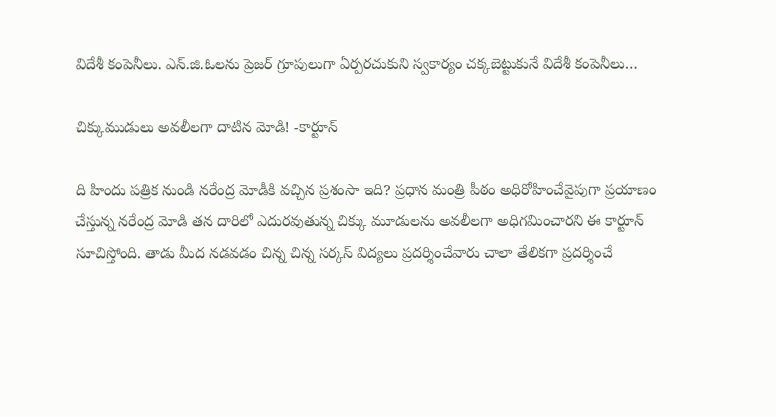విదేశీ కంపెనీలు. ఎన్.జి.ఓలను ప్రెజర్ గ్రూపులుగా ఏర్పరచుకుని స్వకార్యం చక్కబెట్టుకునే విదేశీ కంపెనీలు…

చిక్కుముడులు అవలీలగా దాటిన మోడి! -కార్టూన్

ది హిందు పత్రిక నుండి నరేంద్ర మోడీకి వచ్చిన ప్రశంసా ఇది? ప్రధాన మంత్రి పీఠం అధిరోహించేవైపుగా ప్రయాణం చేస్తున్న నరేంద్ర మోడి తన దారిలో ఎదురవుతున్న చిక్కు మూడులను అవలీలగా అధిగమించారని ఈ కార్టూన్ సూచిస్తోంది. తాడు మీద నడవడం చిన్న చిన్న సర్కస్ విద్యలు ప్రదర్శించేవారు చాలా తేలికగా ప్రదర్శించే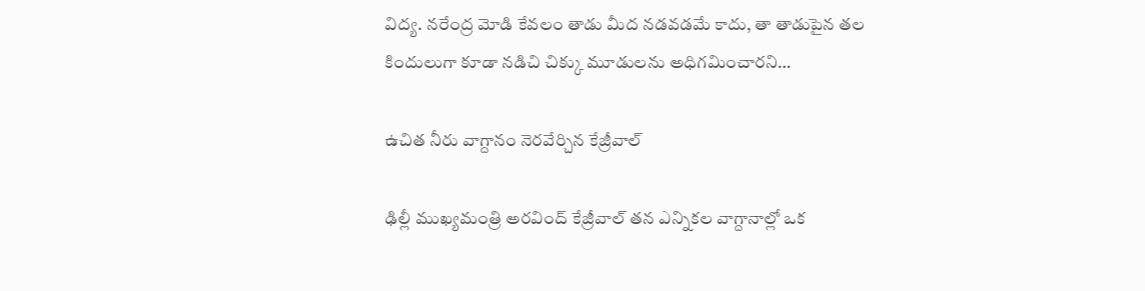విద్య. నరేంద్ర మోడి కేవలం తాడు మీద నడవడమే కాదు, తా తాడుపైన తల కిందులుగా కూడా నడిచి చిక్కు మూడులను అధిగమించారని…

ఉచిత నీరు వాగ్దానం నెరవేర్చిన కేజ్రీవాల్

ఢిల్లీ ముఖ్యమంత్రి అరవింద్ కేజ్రీవాల్ తన ఎన్నికల వాగ్దానాల్లో ఒక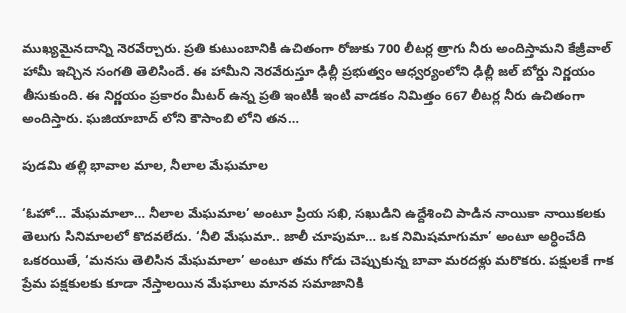ముఖ్యమైనదాన్ని నెరవేర్చారు. ప్రతి కుటుంబానికి ఉచితంగా రోజుకు 700 లీటర్ల త్రాగు నీరు అందిస్తామని కేజ్రీవాల్ హామీ ఇచ్చిన సంగతి తెలిసిందే. ఈ హామీని నెరవేరుస్తూ ఢిల్లీ ప్రభుత్వం ఆధ్వర్యంలోని ఢిల్లీ జల్ బోర్డు నిర్ణయం తీసుకుంది. ఈ నిర్ణయం ప్రకారం మీటర్ ఉన్న ప్రతి ఇంటికీ ఇంటి వాడకం నిమిత్తం 667 లీటర్ల నీరు ఉచితంగా అందిస్తారు. ఘజియాబాద్ లోని కౌసాంబి లోని తన…

పుడమి తల్లి భావాల మాల, నీలాల మేఘమాల

‘ఓహో… మేఘమాలా… నీలాల మేఘమాల’ అంటూ ప్రియ సఖి, సఖుడిని ఉద్దేశించి పాడిన నాయికా నాయికలకు తెలుగు సినిమాలలో కొదవలేదు. ‘నీలి మేఘమా.. జాలీ చూపుమా… ఒక నిమిషమాగుమా’ అంటూ అర్ధించేది ఒకరయితే, ‘మనసు తెలిసిన మేఘమాలా’ అంటూ తమ గోడు చెప్పుకున్న బావా మరదళ్లు మరొకరు. పక్షులకే గాక ప్రేమ పక్షకులకు కూడా నేస్తాలయిన మేఘాలు మానవ సమాజానికి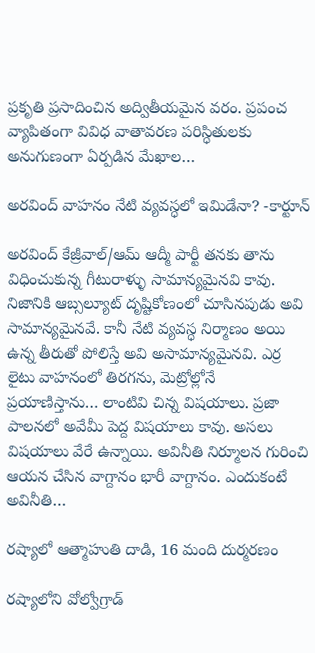ప్రకృతి ప్రసాదించిన అద్వితీయమైన వరం. ప్రపంచ వ్యాపితంగా వివిధ వాతావరణ పరిస్ధితులకు అనుగుణంగా ఏర్పడిన మేఖాల…

అరవింద్ వాహనం నేటి వ్యవస్ధలో ఇమిడేనా? -కార్టూన్

అరవింద్ కేజ్రీవాల్/ఆమ్ ఆద్మీ పార్టీ తనకు తాను విధించుకున్న గీటురాళ్ళు సామాన్యమైనవి కావు. నిజానికి ఆబ్సల్యూట్ దృష్టికోణంలో చూసినపుడు అవి సామాన్యమైనవే. కానీ నేటి వ్యవస్ధ నిర్మాణం అయి ఉన్న తీరుతో పోలిస్తే అవి అసామాన్యమైనవి. ఎర్ర లైటు వాహనంలో తిరగను, మెట్రోల్లోనే ప్రయాణిస్తాను… లాంటివి చిన్న విషయాలు. ప్రజా పాలనలో అవేమీ పెద్ద విషయాలు కావు. అసలు విషయాలు వేరే ఉన్నాయి. అవినీతి నిర్మూలన గురించి ఆయన చేసిన వాగ్దానం భారీ వాగ్దానం. ఎందుకంటే అవినీతి…

రష్యాలో ఆత్మాహుతి దాడి, 16 మంది దుర్మరణం

రష్యాలోని వోల్వోగ్రాడ్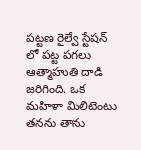పట్టణ రైల్వే స్టేషన్ లో పట్ట పగలు ఆత్మాహుతి దాడి జరిగింది. ఒక మహిళా మిలిటెంటు తనను తాను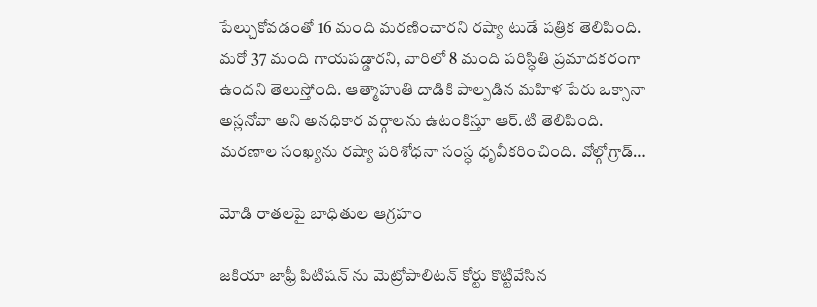పేల్చుకోవడంతో 16 మంది మరణించారని రష్యా టుడే పత్రిక తెలిపింది. మరో 37 మంది గాయపడ్డారని, వారిలో 8 మంది పరిస్ధితి ప్రమాదకరంగా ఉందని తెలుస్తోంది. ఆత్మాహుతి దాడికి పాల్పడిన మహిళ పేరు ఒక్సానా అస్లనోవా అని అనధికార వర్గాలను ఉటంకిస్తూ ఆర్.టి తెలిపింది. మరణాల సంఖ్యను రష్యా పరిశోధనా సంస్ధ ధృవీకరించింది. వోల్గోగ్రాడ్…

మోడి రాతలపై బాధితుల ఆగ్రహం

జకియా జాఫ్రీ పిటిషన్ ను మెట్రోపాలిటన్ కోర్టు కొట్టివేసిన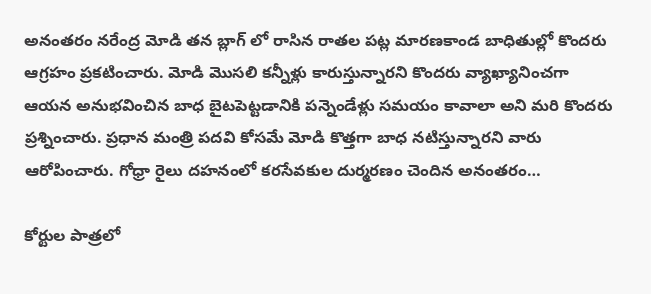అనంతరం నరేంద్ర మోడి తన బ్లాగ్ లో రాసిన రాతల పట్ల మారణకాండ బాధితుల్లో కొందరు ఆగ్రహం ప్రకటించారు. మోడి మొసలి కన్నీళ్లు కారుస్తున్నారని కొందరు వ్యాఖ్యానించగా ఆయన అనుభవించిన బాధ బైటపెట్టడానికి పన్నెండేళ్లు సమయం కావాలా అని మరి కొందరు ప్రశ్నించారు. ప్రధాన మంత్రి పదవి కోసమే మోడి కొత్తగా బాధ నటిస్తున్నారని వారు ఆరోపించారు. గోధ్రా రైలు దహనంలో కరసేవకుల దుర్మరణం చెందిన అనంతరం…

కోర్టుల పాత్రలో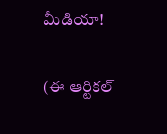మీడియా!

(ఈ ఆర్టికల్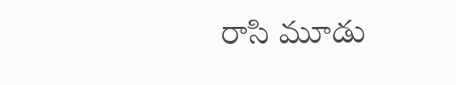రాసి మూడు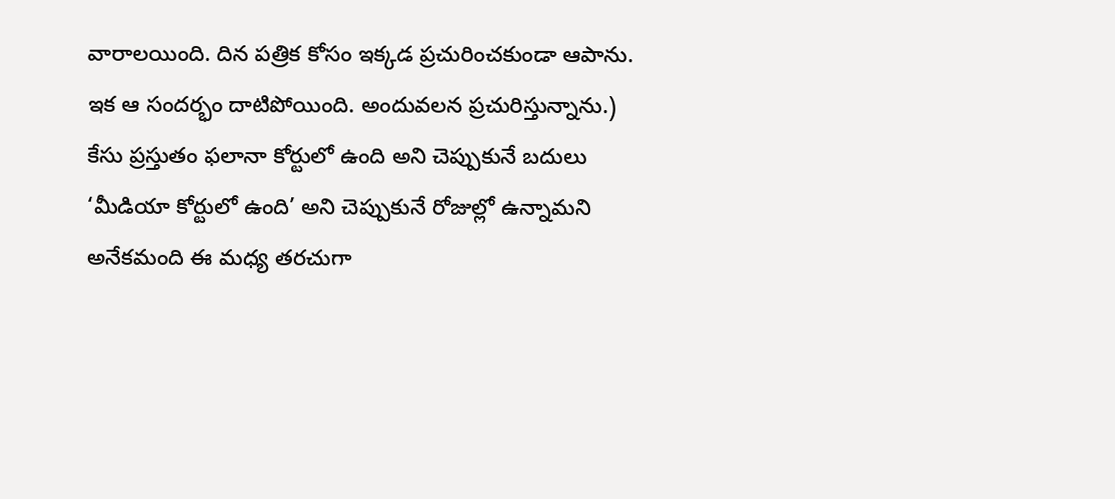వారాలయింది. దిన పత్రిక కోసం ఇక్కడ ప్రచురించకుండా ఆపాను. ఇక ఆ సందర్భం దాటిపోయింది. అందువలన ప్రచురిస్తున్నాను.) కేసు ప్రస్తుతం ఫలానా కోర్టులో ఉంది అని చెప్పుకునే బదులు ‘మీడియా కోర్టులో ఉంది’ అని చెప్పుకునే రోజుల్లో ఉన్నామని అనేకమంది ఈ మధ్య తరచుగా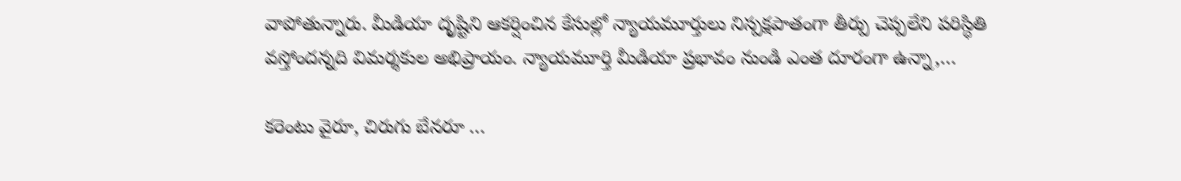వాపోతున్నారు. మీడియా దృష్టిని ఆకర్షించిన కేసుల్లో న్యాయమూర్తులు నిస్పక్షపాతంగా తీర్పు చెప్పలేని పరిస్ధితి వస్తోందన్నది విమర్శకుల అభిప్రాయం. న్యాయమూర్తి మీడియా ప్రభావం నుండి ఎంత దూరంగా ఉన్నా,…

కరెంటు వైరూ, చిరుగు బేనరూ …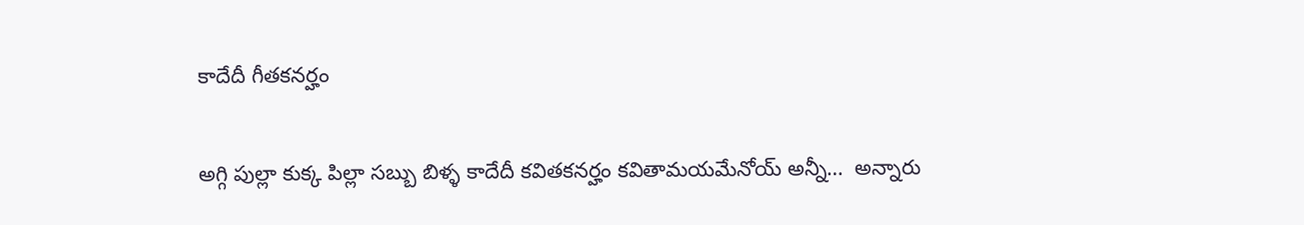కాదేదీ గీతకనర్హం

అగ్గి పుల్లా కుక్క పిల్లా సబ్బు బిళ్ళ కాదేదీ కవితకనర్హం కవితామయమేనోయ్ అన్నీ…  అన్నారు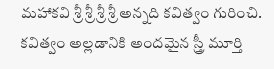మహాకవి శ్రీ శ్రీ శ్రీ శ్రీ అన్నది కవిత్వం గురించి. కవిత్వం అల్లడానికి అందమైన స్త్రీ మూర్తి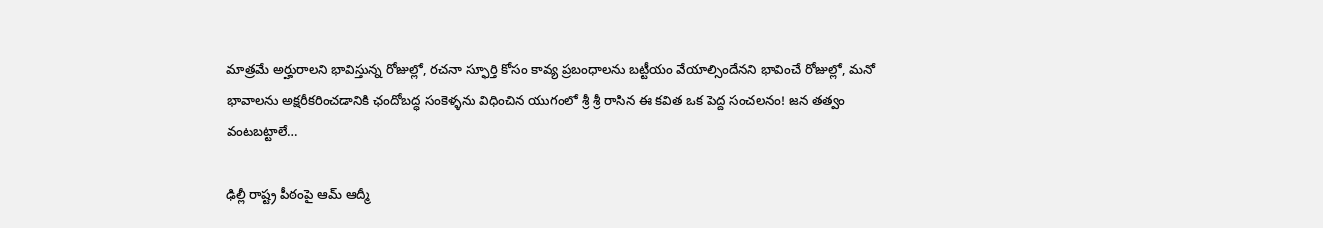మాత్రమే అర్హురాలని భావిస్తున్న రోజుల్లో, రచనా స్ఫూర్తి కోసం కావ్య ప్రబంధాలను బట్టీయం వేయాల్సిందేనని భావించే రోజుల్లో, మనో భావాలను అక్షరీకరించడానికి ఛందోబద్ధ సంకెళ్ళను విధించిన యుగంలో శ్రీ శ్రీ రాసిన ఈ కవిత ఒక పెద్ద సంచలనం! జన తత్వం వంటబట్టాలే…

ఢిల్లీ రాష్ట్ర పీఠంపై ఆమ్ ఆద్మీ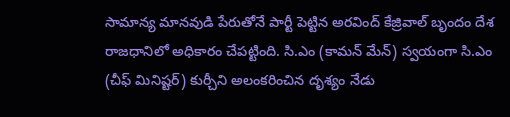సామాన్య మానవుడి పేరుతోనే పార్టీ పెట్టిన అరవింద్ కేజ్రివాల్ బృందం దేశ రాజధానిలో అధికారం చేపట్టింది. సి.ఎం (కామన్ మేన్) స్వయంగా సి.ఎం (చీఫ్ మినిష్టర్) కుర్చీని అలంకరించిన దృశ్యం నేడు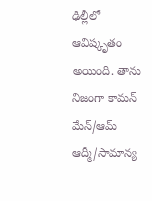ఢిల్లీలో ఆవిష్కృతం అయింది. తాను నిజంగా కామన్ మేన్/ఆమ్ ఆద్మీ/సామాన్య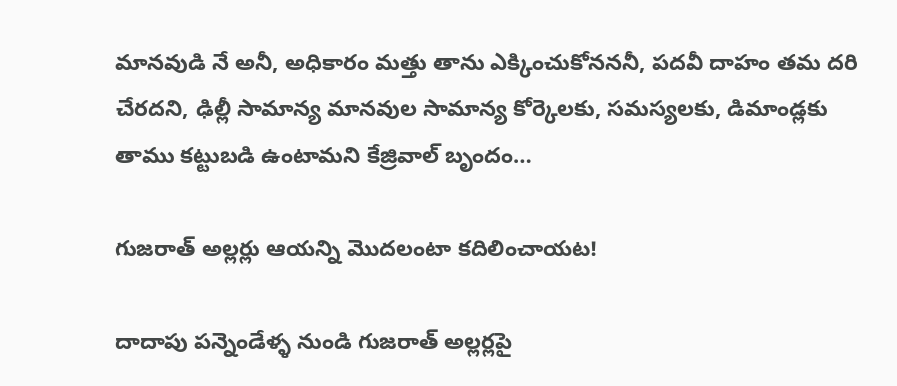మానవుడి నే అనీ, అధికారం మత్తు తాను ఎక్కించుకోనననీ, పదవీ దాహం తమ దరి చేరదని, ఢిల్లీ సామాన్య మానవుల సామాన్య కోర్కెలకు, సమస్యలకు, డిమాండ్లకు తాము కట్టుబడి ఉంటామని కేజ్రివాల్ బృందం…

గుజరాత్ అల్లర్లు ఆయన్ని మొదలంటా కదిలించాయట!

దాదాపు పన్నెండేళ్ళ నుండి గుజరాత్ అల్లర్లపై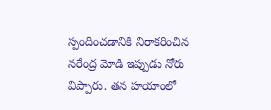స్పందించడానికి నిరాకరించిన నరేంద్ర మోడి ఇప్పుడు నోరు విప్పారు. తన హయాంలో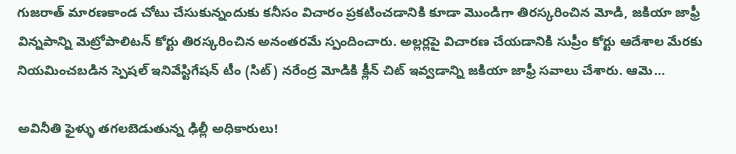గుజరాత్ మారణకాండ చోటు చేసుకున్నందుకు కనీసం విచారం ప్రకటించడానికి కూడా మొండిగా తిరస్కరించిన మోడి, జకియా జాఫ్రీ విన్నపాన్ని మెట్రోపాలిటన్ కోర్టు తిరస్కరించిన అనంతరమే స్పందించారు. అల్లర్లపై విచారణ చేయడానికి సుప్రీం కోర్టు ఆదేశాల మేరకు నియమించబడిన స్పెషల్ ఇనివేస్టిగేషన్ టీం (సిట్) నరేంద్ర మోడికి క్లీన్ చిట్ ఇవ్వడాన్ని జకియా జాఫ్రీ సవాలు చేశారు. ఆమె…

అవినీతి ఫైళ్ళు తగలబెడుతున్న ఢిల్లీ అధికారులు!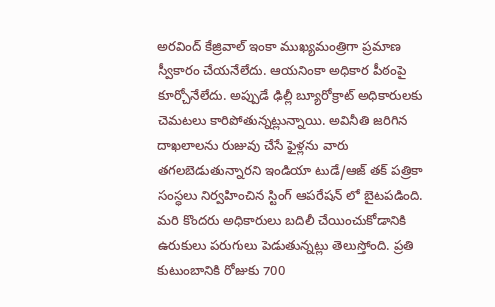అరవింద్ కేజ్రివాల్ ఇంకా ముఖ్యమంత్రిగా ప్రమాణ స్వీకారం చేయనేలేదు. ఆయనింకా అధికార పీఠంపై కూర్చోనేలేదు. అప్పుడే ఢిల్లీ బ్యూరోక్రాట్ అధికారులకు చెమటలు కారిపోతున్నట్లున్నాయి. అవినీతి జరిగిన దాఖలాలను రుజువు చేసే ఫైళ్లను వారు తగలబెడుతున్నారని ఇండియా టుడే/ఆజ్ తక్ పత్రికా సంస్ధలు నిర్వహించిన స్టింగ్ ఆపరేషన్ లో బైటపడింది. మరి కొందరు అధికారులు బదిలీ చేయించుకోడానికి ఉరుకులు పరుగులు పెడుతున్నట్లు తెలుస్తోంది. ప్రతి కుటుంబానికి రోజుకు 700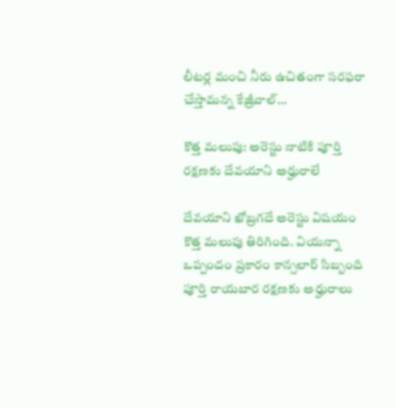లీటర్ల మంచి నీరు ఉచితంగా సరఫరా చేస్తామన్న కేజ్రీవాల్…

కొత్త మలుపు: అరెస్టు నాటికి పూర్తి రక్షణకు దేవయాని అర్హురాలే

దేవయాని ఖోబ్రగదే అరెస్టు విషయం కొత్త మలుపు తిరిగింది. వియన్నా ఒప్పందం ప్రకారం కాన్సలార్ సిబ్బంది పూర్తి రాయబార రక్షణకు అర్హురాలు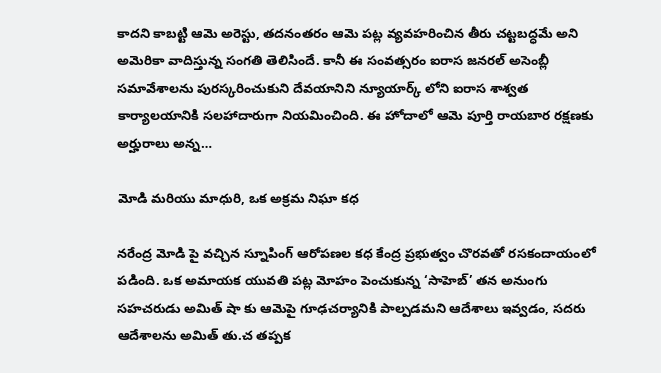కాదని కాబట్టి ఆమె అరెస్టు, తదనంతరం ఆమె పట్ల వ్యవహరించిన తీరు చట్టబద్ధమే అని అమెరికా వాదిస్తున్న సంగతి తెలిసిందే. కానీ ఈ సంవత్సరం ఐరాస జనరల్ అసెంబ్లీ సమావేశాలను పురస్కరించుకుని దేవయానిని న్యూయార్క్ లోని ఐరాస శాశ్వత కార్యాలయానికి సలహాదారుగా నియమించింది. ఈ హోదాలో ఆమె పూర్తి రాయబార రక్షణకు అర్హురాలు అన్న…

మోడి మరియు మాధురి, ఒక అక్రమ నిఘా కధ

నరేంద్ర మోడి పై వచ్చిన స్నూపింగ్ ఆరోపణల కధ కేంద్ర ప్రభుత్వం చొరవతో రసకందాయంలో పడింది. ఒక అమాయక యువతి పట్ల మోహం పెంచుకున్న ‘సాహెబ్’ తన అనుంగు సహచరుడు అమిత్ షా కు ఆమెపై గూఢచర్యానికి పాల్పడమని ఆదేశాలు ఇవ్వడం, సదరు ఆదేశాలను అమిత్ తు.చ తప్పక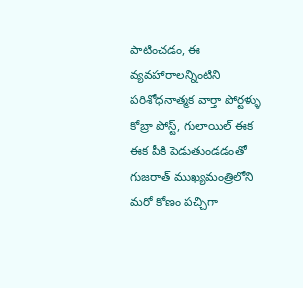పాటించడం, ఈ వ్యవహారాలన్నింటిని పరిశోధనాత్మక వార్తా పోర్టళ్ళు  కోబ్రా పోస్ట్, గులాయిల్ ఈక ఈక పీకి పెడుతుండడంతో గుజరాత్ ముఖ్యమంత్రిలోని మరో కోణం పచ్చిగా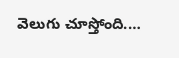వెలుగు చూస్తోంది.…